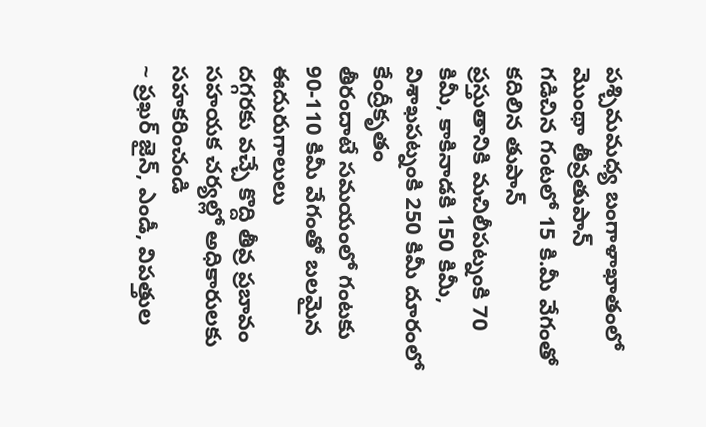పశ్చిమమధ్య బంగాళాఖాతంలో మొంథా తీవ్రతుపాన్
గడిచిన గంటలో 15 కి.మీ వేగంతో కదిలిన తుపాన్
ప్రస్తుతానికి మచిలీపట్నంకి 70 కిమీ, కాకినాడకి 150 కిమీ, విశాఖపట్నంకి 250 కిమీ దూరంలో కేంద్రీకృతం
తీరందాటే సమయంలో గంటకు 90-110 కిమీ వేగంతో బలమైన ఈదురుగాలులు
దగ్గరకు వచ్చే కొద్ది తీవ్ర ప్రబావం
సహయక చర్యల్లో అధికారులకు సహకరించండి
~ ప్రఖర్ జైన్, ఎండీ, విపత్తుల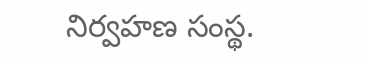నిర్వహణ సంస్థ.